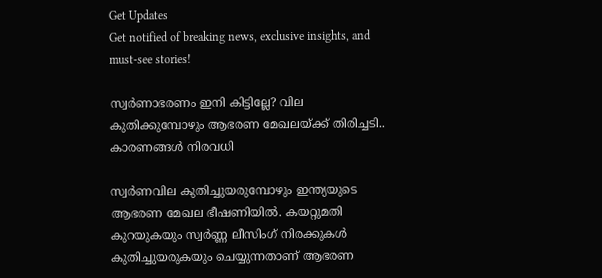Get Updates
Get notified of breaking news, exclusive insights, and must-see stories!

സ്വര്‍ണാഭരണം ഇനി കിട്ടില്ലേ? വില കുതിക്കുമ്പോഴും ആഭരണ മേഖലയ്ക്ക് തിരിച്ചടി.. കാരണങ്ങള്‍ നിരവധി

സ്വര്‍ണവില കുതിച്ചുയരുമ്പോഴും ഇന്ത്യയുടെ ആഭരണ മേഖല ഭീഷണിയില്‍. കയറ്റുമതി കുറയുകയും സ്വര്‍ണ്ണ ലീസിംഗ് നിരക്കുകള്‍ കുതിച്ചുയരുകയും ചെയ്യുന്നതാണ് ആഭരണ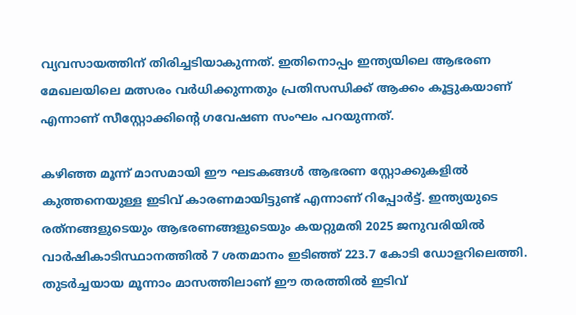വ്യവസായത്തിന് തിരിച്ചടിയാകുന്നത്. ഇതിനൊപ്പം ഇന്ത്യയിലെ ആഭരണ മേഖലയിലെ മത്സരം വര്‍ധിക്കുന്നതും പ്രതിസന്ധിക്ക് ആക്കം കൂട്ടുകയാണ് എന്നാണ് സീസ്റ്റോക്കിന്റെ ഗവേഷണ സംഘം പറയുന്നത്.

കഴിഞ്ഞ മൂന്ന് മാസമായി ഈ ഘടകങ്ങള്‍ ആഭരണ സ്റ്റോക്കുകളില്‍ കുത്തനെയുള്ള ഇടിവ് കാരണമായിട്ടുണ്ട് എന്നാണ് റിപ്പോര്‍ട്ട്. ഇന്ത്യയുടെ രത്‌നങ്ങളുടെയും ആഭരണങ്ങളുടെയും കയറ്റുമതി 2025 ജനുവരിയില്‍ വാര്‍ഷികാടിസ്ഥാനത്തില്‍ 7 ശതമാനം ഇടിഞ്ഞ് 223.7 കോടി ഡോളറിലെത്തി. തുടര്‍ച്ചയായ മൂന്നാം മാസത്തിലാണ് ഈ തരത്തില്‍ ഇടിവ്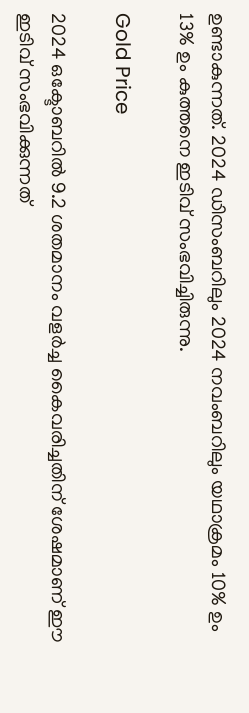ഉണ്ടാകുന്നത്. 2024 ഡിസംബറിലും 2024 നവംബറിലും യഥാക്രമം 10% ഉം 13% ഉം കുത്തനെ ഇടിവ് സംഭവിച്ചിരുന്നു.

Gold Price

2024 ഒക്ടോബറില്‍ 9.2 ശതമാനം വളര്‍ച്ച കൈവരിച്ചതിന് ശേഷമാണ് ഈ ഇടിവ് സംഭവിക്കുന്നത്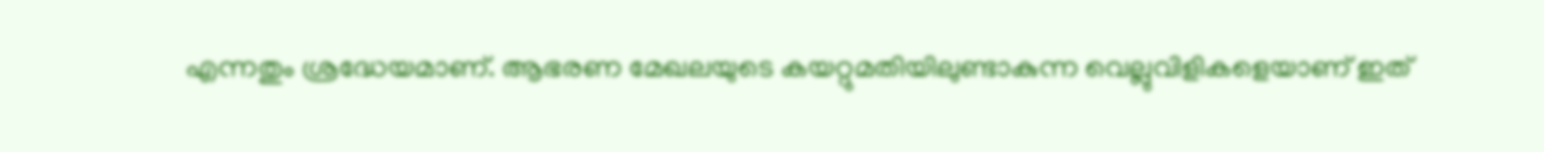എന്നതും ശ്രദ്ധേയമാണ്. ആഭരണ മേഖലയുടെ കയറ്റുമതിയിലുണ്ടാകുന്ന വെല്ലുവിളികളെയാണ് ഇത്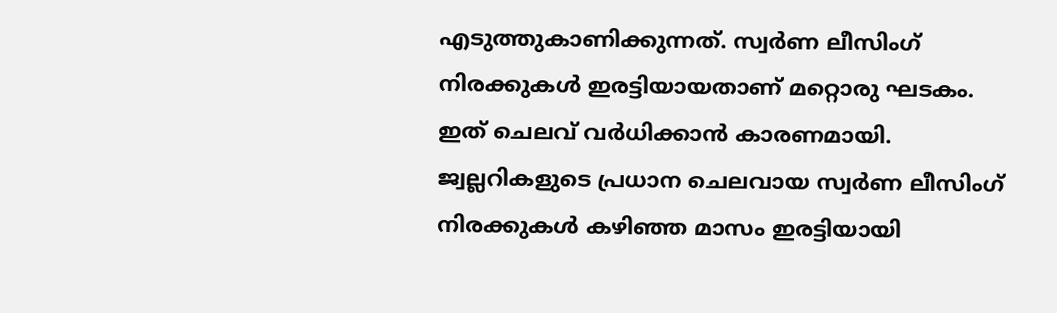എടുത്തുകാണിക്കുന്നത്. സ്വര്‍ണ ലീസിംഗ് നിരക്കുകള്‍ ഇരട്ടിയായതാണ് മറ്റൊരു ഘടകം. ഇത് ചെലവ് വര്‍ധിക്കാന്‍ കാരണമായി. ജ്വല്ലറികളുടെ പ്രധാന ചെലവായ സ്വര്‍ണ ലീസിംഗ് നിരക്കുകള്‍ കഴിഞ്ഞ മാസം ഇരട്ടിയായി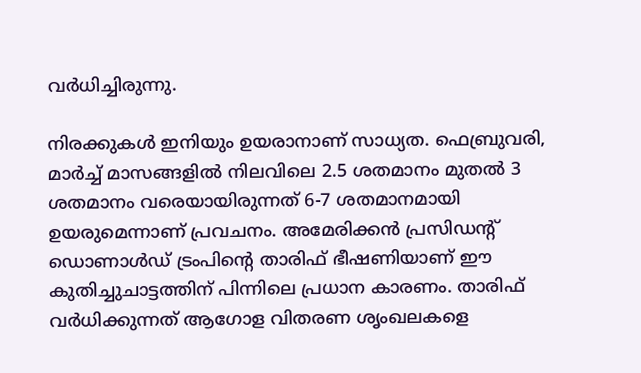വര്‍ധിച്ചിരുന്നു.

നിരക്കുകള്‍ ഇനിയും ഉയരാനാണ് സാധ്യത. ഫെബ്രുവരി, മാര്‍ച്ച് മാസങ്ങളില്‍ നിലവിലെ 2.5 ശതമാനം മുതല്‍ 3 ശതമാനം വരെയായിരുന്നത് 6-7 ശതമാനമായി ഉയരുമെന്നാണ് പ്രവചനം. അമേരിക്കന്‍ പ്രസിഡന്റ് ഡൊണാള്‍ഡ് ട്രംപിന്റെ താരിഫ് ഭീഷണിയാണ് ഈ കുതിച്ചുചാട്ടത്തിന് പിന്നിലെ പ്രധാന കാരണം. താരിഫ് വര്‍ധിക്കുന്നത് ആഗോള വിതരണ ശൃംഖലകളെ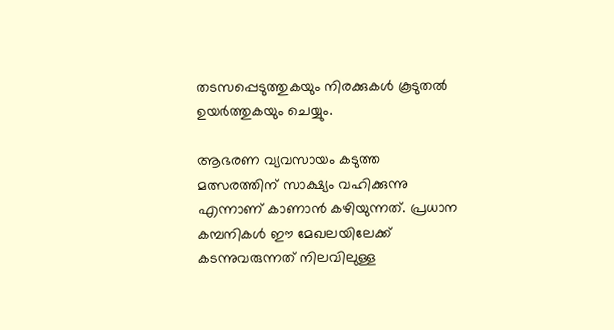തടസപ്പെടുത്തുകയും നിരക്കുകള്‍ കൂടുതല്‍ ഉയര്‍ത്തുകയും ചെയ്യും.

ആഭരണ വ്യവസായം കടുത്ത മത്സരത്തിന് സാക്ഷ്യം വഹിക്കുന്നു എന്നാണ് കാണാന്‍ കഴിയുന്നത്. പ്രധാന കമ്പനികള്‍ ഈ മേഖലയിലേക്ക് കടന്നുവരുന്നത് നിലവിലുള്ള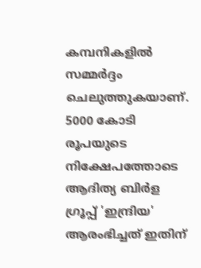കമ്പനികളില്‍ സമ്മര്‍ദ്ദം ചെലുത്തുകയാണ്. 5000 കോടി രൂപയുടെ നിക്ഷേപത്തോടെ ആദിത്യ ബിര്‍ള ഗ്രൂപ്പ് 'ഇന്ദ്രിയ' ആരംഭിച്ചത് ഇതിന്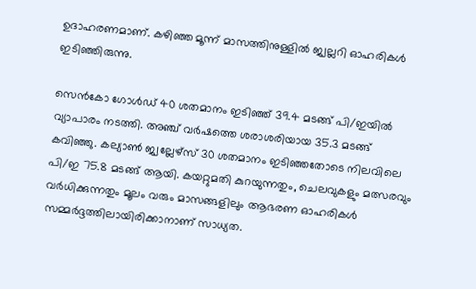ഉദാഹരണമാണ്. കഴിഞ്ഞ മൂന്ന് മാസത്തിനുള്ളില്‍ ജ്വല്ലറി ഓഹരികള്‍ ഇടിഞ്ഞിരുന്നു.

സെന്‍കോ ഗോള്‍ഡ് 40 ശതമാനം ഇടിഞ്ഞ് 39.4 മടങ്ങ് പി/ഇയില്‍ വ്യാപാരം നടത്തി. അഞ്ച് വര്‍ഷത്തെ ശരാശരിയായ 35.3 മടങ്ങ് കവിഞ്ഞു. കല്യാണ്‍ ജ്വല്ലേഴ്സ് 30 ശതമാനം ഇടിഞ്ഞതോടെ നിലവിലെ പി/ഇ 75.8 മടങ്ങ് ആയി. കയറ്റുമതി കുറയുന്നതും, ചെലവുകളും മത്സരവും വര്‍ധിക്കുന്നതും മൂലം വരും മാസങ്ങളിലും ആഭരണ ഓഹരികള്‍ സമ്മര്‍ദ്ദത്തിലായിരിക്കാനാണ് സാധ്യത.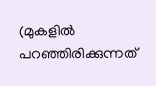(മുകളിൽ പറഞ്ഞിരിക്കുന്നത്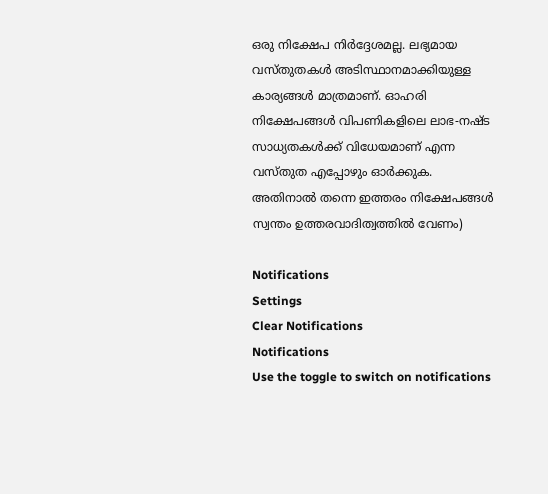ഒരു നിക്ഷേപ നിർദ്ദേശമല്ല. ലഭ്യമായ വസ്‌തുതകൾ അടിസ്ഥാനമാക്കിയുള്ള കാര്യങ്ങൾ മാത്രമാണ്. ഓഹരി നിക്ഷേപങ്ങൾ വിപണികളിലെ ലാഭ-നഷ്‌ട സാധ്യതകൾക്ക് വിധേയമാണ് എന്ന വസ്‌തുത എപ്പോഴും ഓർക്കുക. അതിനാൽ തന്നെ ഇത്തരം നിക്ഷേപങ്ങൾ സ്വന്തം ഉത്തരവാദിത്വത്തിൽ വേണം)

Notifications
Settings
Clear Notifications
Notifications
Use the toggle to switch on notifications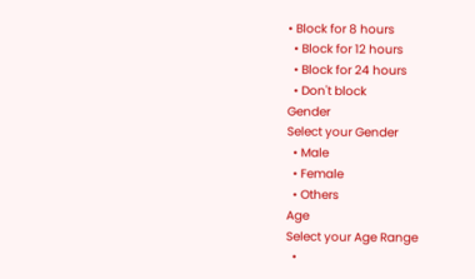• Block for 8 hours
  • Block for 12 hours
  • Block for 24 hours
  • Don't block
Gender
Select your Gender
  • Male
  • Female
  • Others
Age
Select your Age Range
  •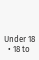Under 18
  • 18 to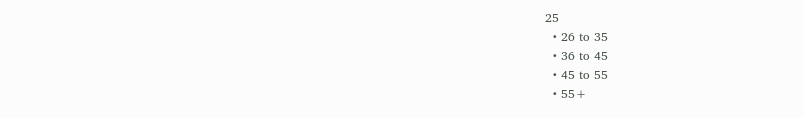25
  • 26 to 35
  • 36 to 45
  • 45 to 55
  • 55+